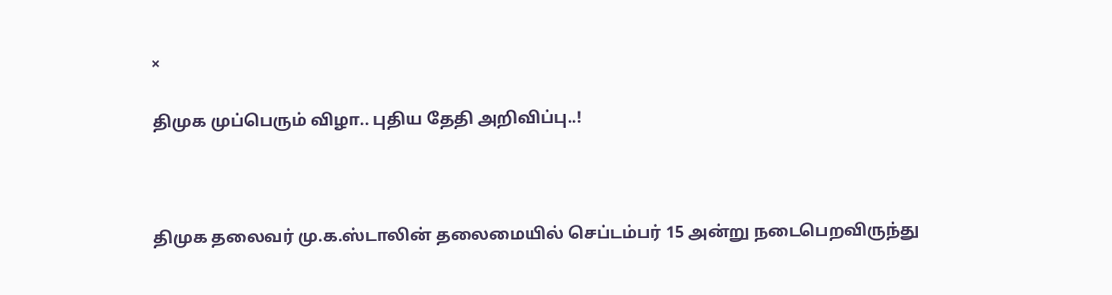×

திமுக முப்பெரும் விழா.. புதிய தேதி அறிவிப்பு..!



திமுக தலைவர் மு.க.ஸ்டாலின் தலைமையில் செப்டம்பர் 15 அன்று நடைபெறவிருந்து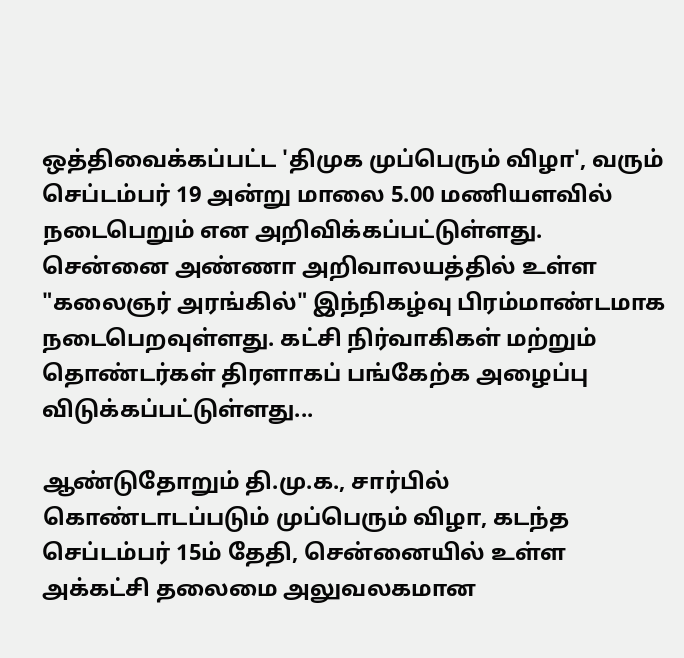ஒத்திவைக்கப்பட்ட 'திமுக முப்பெரும் விழா', வரும் செப்டம்பர் 19 அன்று மாலை 5.00 மணியளவில் நடைபெறும் என அறிவிக்கப்பட்டுள்ளது. சென்னை அண்ணா அறிவாலயத்தில் உள்ள "கலைஞர் அரங்கில்" இந்நிகழ்வு பிரம்மாண்டமாக நடைபெறவுள்ளது. கட்சி நிர்வாகிகள் மற்றும் தொண்டர்கள் திரளாகப் பங்கேற்க அழைப்பு விடுக்கப்பட்டுள்ளது...

ஆண்டுதோறும் தி.மு.க., சார்பில் கொண்டாடப்படும் முப்பெரும் விழா, கடந்த செப்டம்பர் 15ம் தேதி, சென்னையில் உள்ள அக்கட்சி தலைமை அலுவலகமான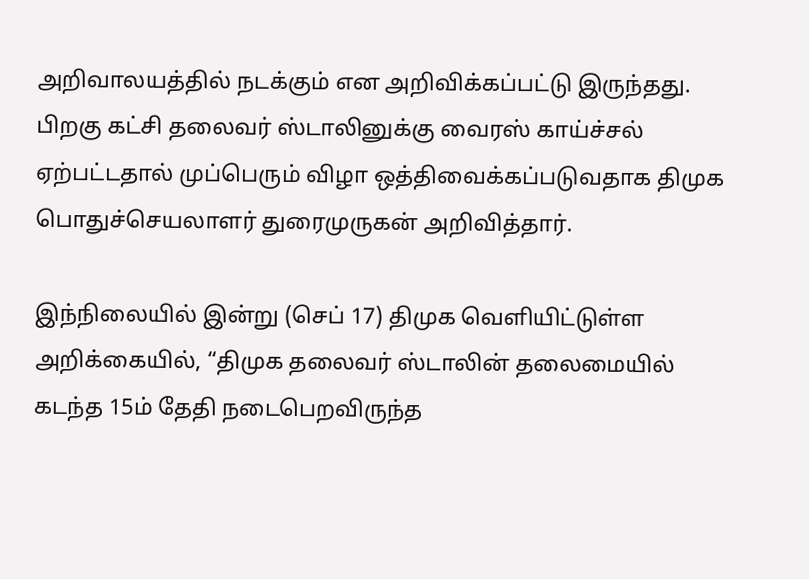அறிவாலயத்தில் நடக்கும் என அறிவிக்கப்பட்டு இருந்தது. பிறகு கட்சி தலைவர் ஸ்டாலினுக்கு வைரஸ் காய்ச்சல் ஏற்பட்டதால் முப்பெரும் விழா ஒத்திவைக்கப்படுவதாக திமுக பொதுச்செயலாளர் துரைமுருகன் அறிவித்தார்.

இந்நிலையில் இன்று (செப் 17) திமுக வெளியிட்டுள்ள அறிக்கையில், “திமுக தலைவர் ஸ்டாலின் தலைமையில் கடந்த 15ம் தேதி நடைபெறவிருந்த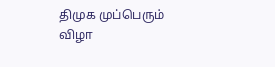திமுக முப்பெரும் விழா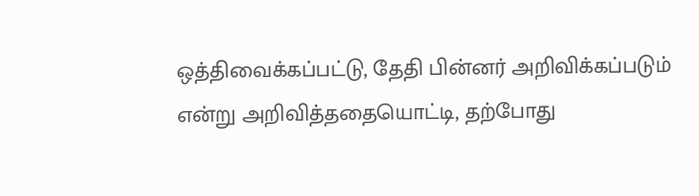ஒத்திவைக்கப்பட்டு, தேதி பின்னர் அறிவிக்கப்படும் என்று அறிவித்ததையொட்டி, தற்போது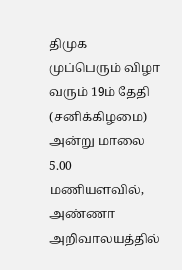திமுக முப்பெரும் விழா வரும் 19ம் தேதி (சனிக்கிழமை) அன்று மாலை 5.00 மணியளவில், அண்ணா அறிவாலயத்தில்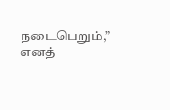நடைபெறும்,” எனத்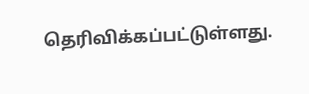தெரிவிக்கப்பட்டுள்ளது.